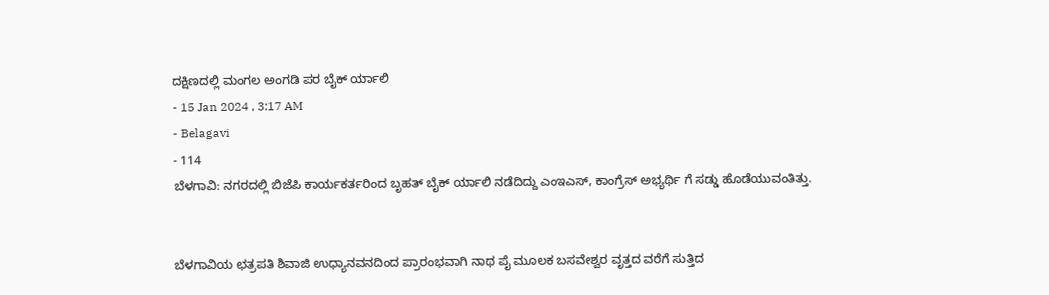ದಕ್ಷಿಣದಲ್ಲಿ ಮಂಗಲ ಅಂಗಡಿ ಪರ ಬೈಕ್ ರ್ಯಾಲಿ
- 15 Jan 2024 , 3:17 AM
- Belagavi
- 114
ಬೆಳಗಾವಿ: ನಗರದಲ್ಲಿ ಬಿಜೆಪಿ ಕಾರ್ಯಕರ್ತರಿಂದ ಬೃಹತ್ ಬೈಕ್ ರ್ಯಾಲಿ ನಡೆದಿದ್ದು ಎಂಇಎಸ್, ಕಾಂಗ್ರೆಸ್ ಅಭ್ಯರ್ಥಿ ಗೆ ಸಡ್ಡು ಹೊಡೆಯುವಂತಿತ್ತು.


ಬೆಳಗಾವಿಯ ಛತ್ರಪತಿ ಶಿವಾಜಿ ಉಧ್ಯಾನವನದಿಂದ ಪ್ರಾರಂಭವಾಗಿ ನಾಥ ಪೈ ಮೂಲಕ ಬಸವೇಶ್ವರ ವೃತ್ತದ ವರೆಗೆ ಸುತ್ತಿದ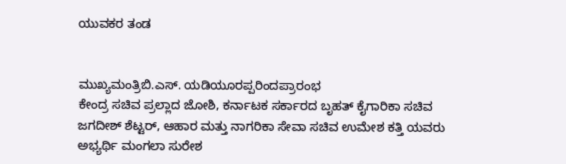ಯುವಕರ ತಂಡ


ಮುಖ್ಯಮಂತ್ರಿಬಿ.ಎಸ್. ಯಡಿಯೂರಪ್ಪರಿಂದಪ್ರಾರಂಭ
ಕೇಂದ್ರ ಸಚಿವ ಪ್ರಲ್ಲಾದ ಜೋಶಿ, ಕರ್ನಾಟಕ ಸರ್ಕಾರದ ಬೃಹತ್ ಕೈಗಾರಿಕಾ ಸಚಿವ ಜಗದೀಶ್ ಶೆಟ್ಟರ್, ಆಹಾರ ಮತ್ತು ನಾಗರಿಕಾ ಸೇವಾ ಸಚಿವ ಉಮೇಶ ಕತ್ತಿ ಯವರು ಅಭ್ಯರ್ಥಿ ಮಂಗಲಾ ಸುರೇಶ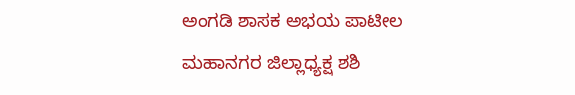ಅಂಗಡಿ ಶಾಸಕ ಅಭಯ ಪಾಟೀಲ ಮಹಾನಗರ ಜಿಲ್ಲಾಧ್ಯಕ್ಷ ಶಶಿ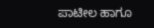ಪಾಟೀಲ ಹಾಗೂ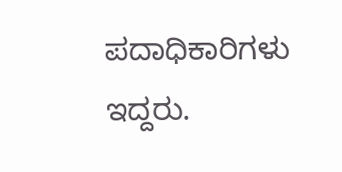ಪದಾಧಿಕಾರಿಗಳು ಇದ್ದರು.